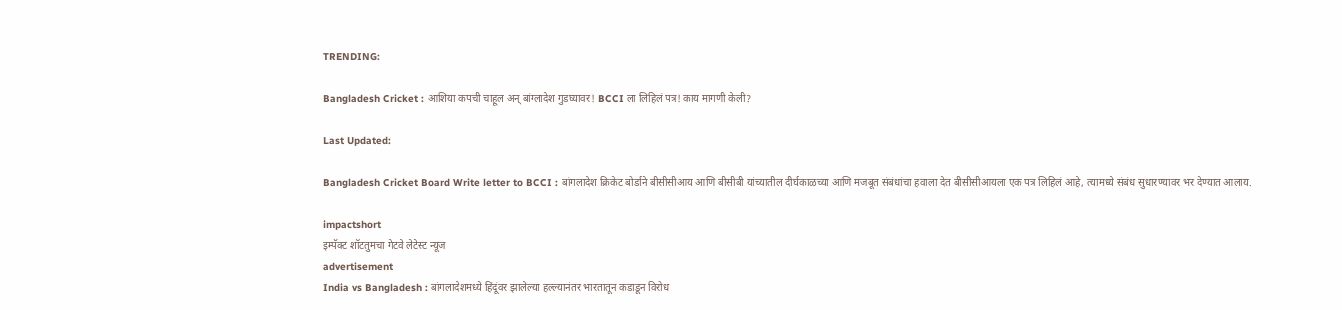TRENDING:

Bangladesh Cricket : आशिया कपची चाहूल अन् बांग्लादेश गुडघ्यावर! BCCI ला लिहिलं पत्र! काय मागणी केली?

Last Updated:

Bangladesh Cricket Board Write letter to BCCI : बांगलादेश क्रिकेट बोर्डाने बीसीसीआय आणि बीसीबी यांच्यातील दीर्घकाळच्या आणि मजबूत संबंधांचा हवाला देत बीसीसीआयला एक पत्र लिहिलं आहे, त्यामध्ये संबंध सुधारण्यावर भर देण्यात आलाय.

impactshort
इम्पॅक्ट शॉटतुमचा गेटवे लेटेस्ट न्यूज
advertisement
India vs Bangladesh : बांगलादेशमध्ये हिंदूंवर झालेल्या हल्ल्यानंतर भारतातून कडाडून विरोध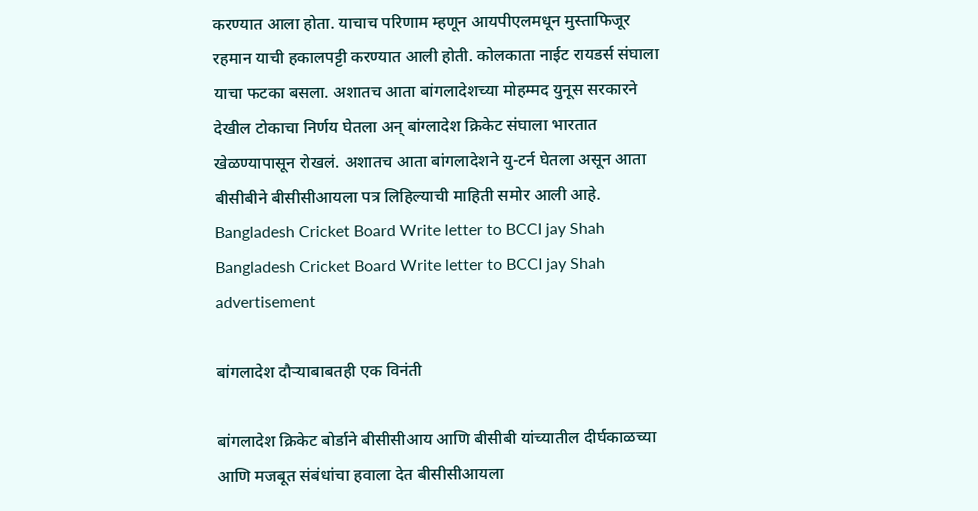करण्यात आला होता. याचाच परिणाम म्हणून आयपीएलमधून मुस्ताफिजूर रहमान याची हकालपट्टी करण्यात आली होती. कोलकाता नाईट रायडर्स संघाला याचा फटका बसला. अशातच आता बांगलादेशच्या मोहम्मद युनूस सरकारने देखील टोकाचा निर्णय घेतला अन् बांग्लादेश क्रिकेट संघाला भारतात खेळण्यापासून रोखलं. अशातच आता बांगलादेशने यु-टर्न घेतला असून आता बीसीबीने बीसीसीआयला पत्र लिहिल्याची माहिती समोर आली आहे.
Bangladesh Cricket Board Write letter to BCCI jay Shah
Bangladesh Cricket Board Write letter to BCCI jay Shah
advertisement

बांगलादेश दौऱ्याबाबतही एक विनंती

बांगलादेश क्रिकेट बोर्डाने बीसीसीआय आणि बीसीबी यांच्यातील दीर्घकाळच्या आणि मजबूत संबंधांचा हवाला देत बीसीसीआयला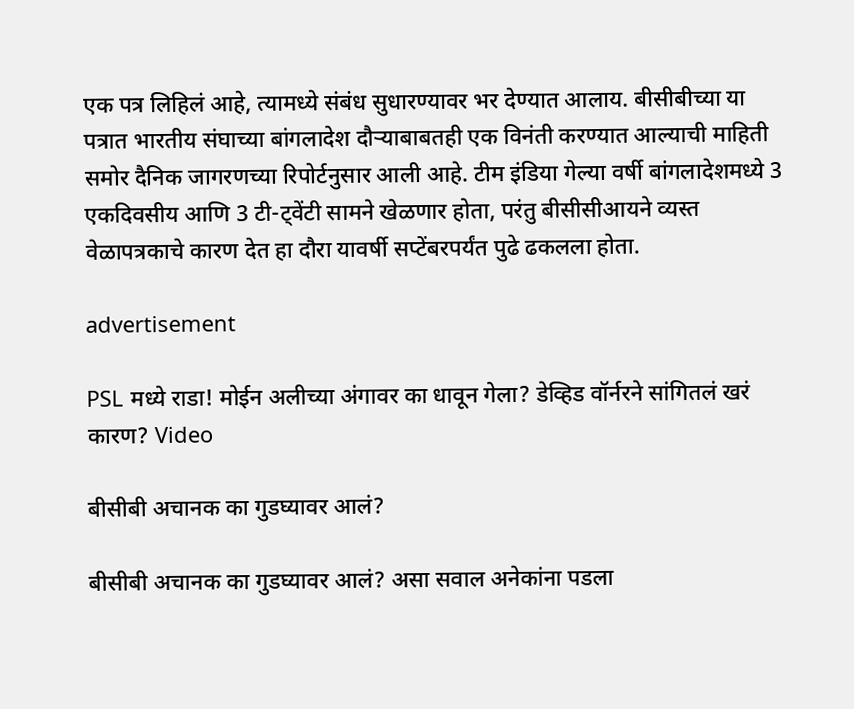एक पत्र लिहिलं आहे, त्यामध्ये संबंध सुधारण्यावर भर देण्यात आलाय. बीसीबीच्या या पत्रात भारतीय संघाच्या बांगलादेश दौऱ्याबाबतही एक विनंती करण्यात आल्याची माहिती समोर दैनिक जागरणच्या रिपोर्टनुसार आली आहे. टीम इंडिया गेल्या वर्षी बांगलादेशमध्ये 3 एकदिवसीय आणि 3 टी-ट्वेंटी सामने खेळणार होता, परंतु बीसीसीआयने व्यस्त वेळापत्रकाचे कारण देत हा दौरा यावर्षी सप्टेंबरपर्यंत पुढे ढकलला होता.

advertisement

PSL मध्ये राडा! मोईन अलीच्या अंगावर का धावून गेला? डेव्हिड वॉर्नरने सांगितलं खरं कारण? Video

बीसीबी अचानक का गुडघ्यावर आलं?

बीसीबी अचानक का गुडघ्यावर आलं? असा सवाल अनेकांना पडला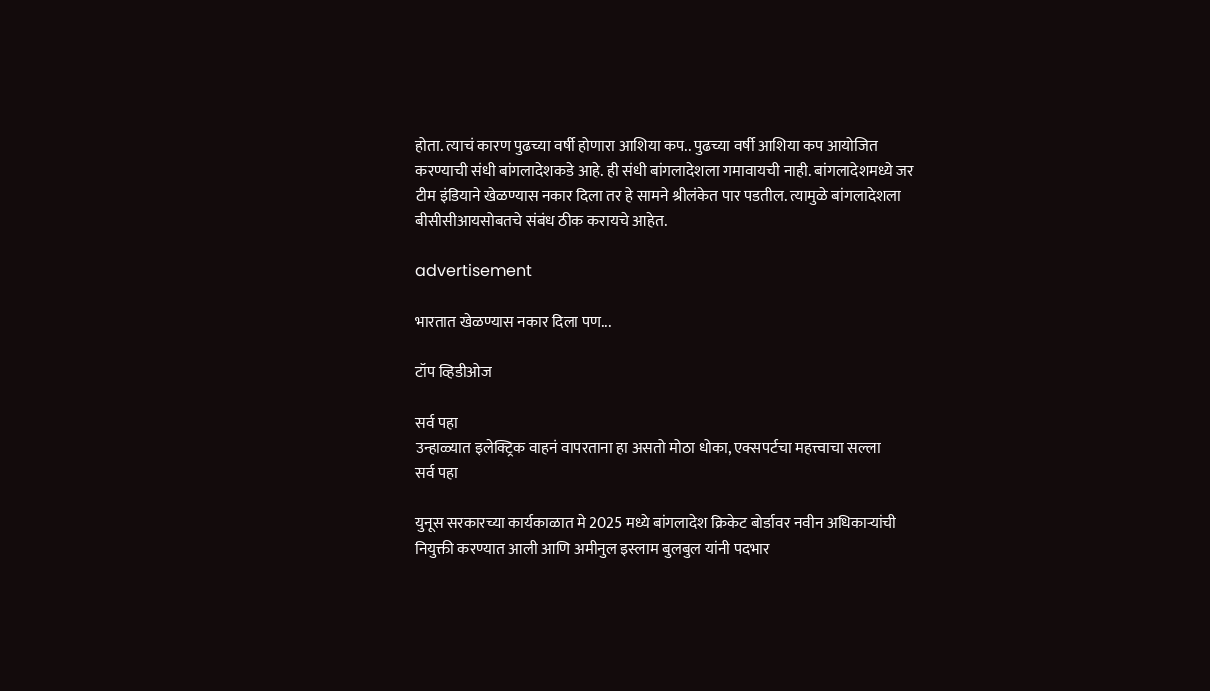होता. त्याचं कारण पुढच्या वर्षी होणारा आशिया कप.. पुढच्या वर्षी आशिया कप आयोजित करण्याची संधी बांगलादेशकडे आहे. ही संधी बांगलादेशला गमावायची नाही. बांगलादेशमध्ये जर टीम इंडियाने खेळण्यास नकार दिला तर हे सामने श्रीलंकेत पार पडतील. त्यामुळे बांगलादेशला बीसीसीआयसोबतचे संबंध ठीक करायचे आहेत.

advertisement

भारतात खेळण्यास नकार दिला पण...

टॉप व्हिडीओज

सर्व पहा
उन्हाळ्यात इलेक्ट्रिक वाहनं वापरताना हा असतो मोठा धोका, एक्सपर्टचा महत्त्वाचा सल्ला
सर्व पहा

युनूस सरकारच्या कार्यकाळात मे 2025 मध्ये बांगलादेश क्रिकेट बोर्डावर नवीन अधिकाऱ्यांची नियुक्ती करण्यात आली आणि अमीनुल इस्लाम बुलबुल यांनी पदभार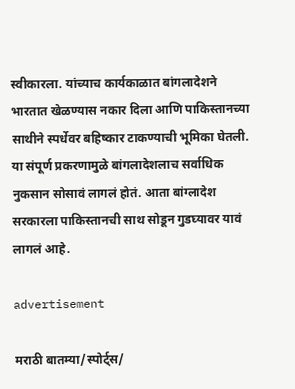स्वीकारला. यांच्याच कार्यकाळात बांगलादेशने भारतात खेळण्यास नकार दिला आणि पाकिस्तानच्या साथीने स्पर्धेवर बहिष्कार टाकण्याची भूमिका घेतली. या संपूर्ण प्रकरणामुळे बांगलादेशलाच सर्वाधिक नुकसान सोसावं लागलं होतं. आता बांग्लादेश सरकारला पाकिस्तानची साथ सोडून गुडघ्यावर यावं लागलं आहे.

advertisement

मराठी बातम्या/स्पोर्ट्स/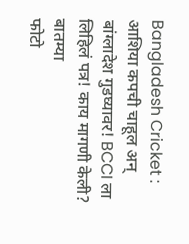Bangladesh Cricket : आशिया कपची चाहूल अन् बांग्लादेश गुडघ्यावर! BCCI ला लिहिलं पत्र! काय मागणी केली?
बातम्या
फोटो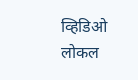व्हिडिओ
लोकल